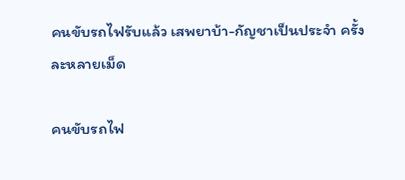คนขับรถไฟรับแล้ว เสพยาบ้า-กัญชาเป็นประจำ ครั้งละหลายเม็ด

คนขับรถไฟ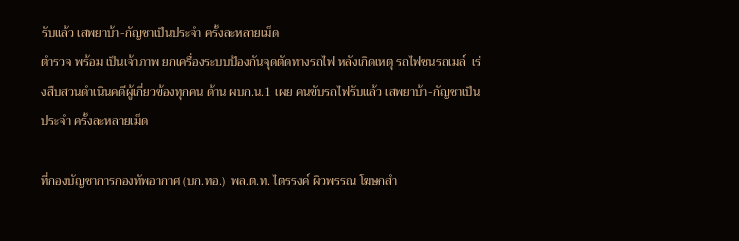รับแล้ว เสพยาบ้า-กัญชาเป็นประจำ ครั้งละหลายเม็ด
ตำรวจ พร้อม เป็นเจ้าภาพ ยกเครื่องระบบป้องกันจุดตัดทางรถไฟ หลังเกิดเหตุ รถไฟชนรถเมล์  เร่งสืบสวนดำเนินคดีผู้เกี่ยวข้องทุกคน ด้าน ผบก.น.1 เผย คนขับรถไฟรับแล้ว เสพยาบ้า-กัญชาเป็นประจำ ครั้งละหลายเม็ด

ที่กองบัญชาการกองทัพอากาศ (บก.ทอ.)  พล.ต.ท. ไตรรงค์ ผิวพรรณ โฆษกสำ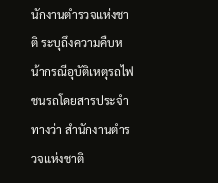นักงานตำรวจแห่งชาติ ระบุถึงความคืบหน้ากรณีอุบัติเหตุรถไฟชนรถโดยสารประจำทางว่า สำนักงานตำรวจแห่งชาติ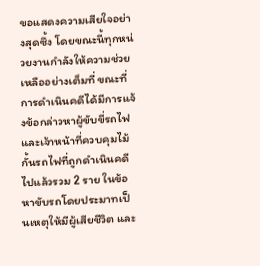ขอแสดงความเสียใจอย่างสุดซึ้ง โดยขณะนี้ทุกหน่วยงานกำลังให้ความช่วยเหลืออย่างเต็มที่ ขณะที่การดำเนินคดีได้มีการแจ้งข้อกล่าวหาผู้ขับขี่รถไฟ และเจ้าหน้าที่ควบคุมไม้กั้นรถไฟที่ถูกดำเนินคดีไปแล้วรวม 2 ราย ในข้อหาขับรถโดยประมาทเป็นเหตุให้มีผู้เสียชีวิต และ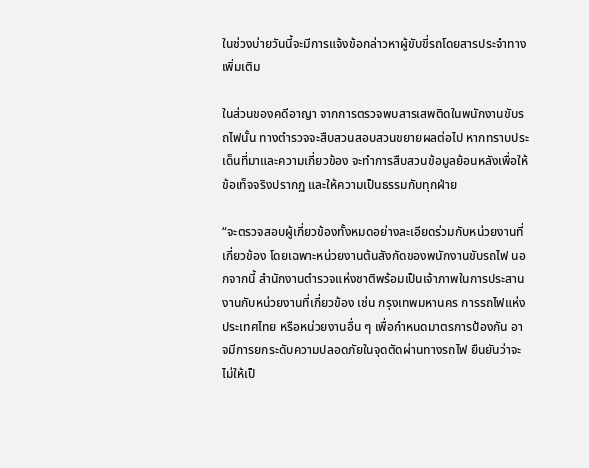ในช่วงบ่ายวันนี้จะมีการแจ้งข้อกล่าวหาผู้ขับขี่รถโดยสารประจำทางเพิ่มเติม

ในส่วนของคดีอาญา จากการตรวจพบสารเสพติดในพนักงานขับรถไฟนั้น ทางตำรวจจะสืบสวนสอบสวนขยายผลต่อไป หากทราบประเด็นที่มาและความเกี่ยวข้อง จะทำการสืบสวนข้อมูลย้อนหลังเพื่อให้ข้อเท็จจริงปรากฏ และให้ความเป็นธรรมกับทุกฝ่าย

“จะตรวจสอบผู้เกี่ยวข้องทั้งหมดอย่างละเอียดร่วมกับหน่วยงานที่เกี่ยวข้อง โดยเฉพาะหน่วยงานต้นสังกัดของพนักงานขับรถไฟ นอกจากนี้ สำนักงานตำรวจแห่งชาติพร้อมเป็นเจ้าภาพในการประสานงานกับหน่วยงานที่เกี่ยวข้อง เช่น กรุงเทพมหานคร การรถไฟแห่งประเทศไทย หรือหน่วยงานอื่น ๆ เพื่อกำหนดมาตรการป้องกัน อาจมีการยกระดับความปลอดภัยในจุดตัดผ่านทางรถไฟ ยืนยันว่าจะไม่ให้เป็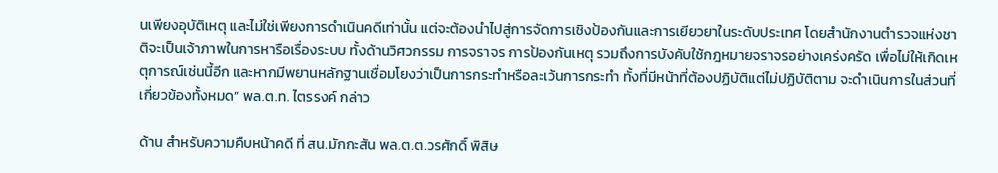นเพียงอุบัติเหตุ และไม่ใช่เพียงการดำเนินคดีเท่านั้น แต่จะต้องนำไปสู่การจัดการเชิงป้องกันและการเยียวยาในระดับประเทศ โดยสำนักงานตำรวจแห่งชาติจะเป็นเจ้าภาพในการหารือเรื่องระบบ ทั้งด้านวิศวกรรม การจราจร การป้องกันเหตุ รวมถึงการบังคับใช้กฎหมายจราจรอย่างเคร่งครัด เพื่อไม่ให้เกิดเหตุการณ์เช่นนี้อีก และหากมีพยานหลักฐานเชื่อมโยงว่าเป็นการกระทำหรือละเว้นการกระทำ ทั้งที่มีหน้าที่ต้องปฏิบัติแต่ไม่ปฏิบัติตาม จะดำเนินการในส่วนที่เกี่ยวข้องทั้งหมด” พล.ต.ท. ไตรรงค์ กล่าว

ด้าน สำหรับความคืบหน้าคดี ที่ สน.มักกะสัน พล.ต.ต.วรศักดิ์ พิสิษ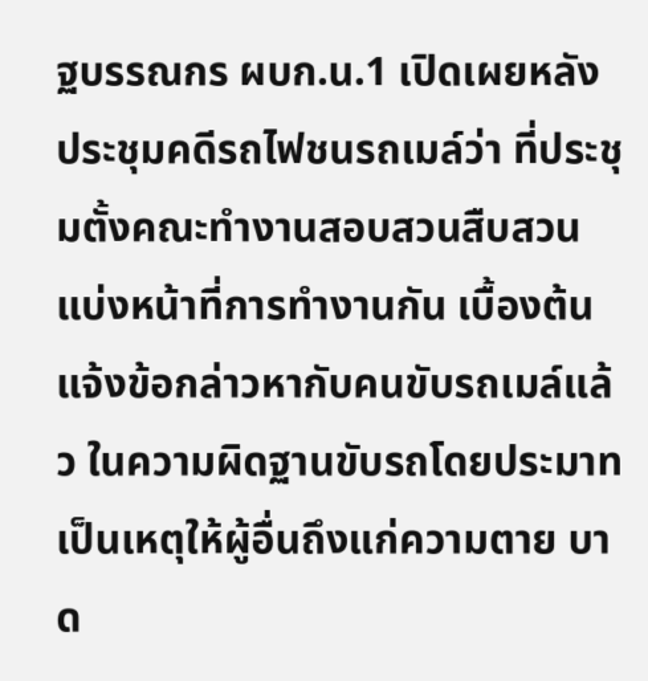ฐบรรณกร ผบก.น.1 เปิดเผยหลังประชุมคดีรถไฟชนรถเมล์ว่า ที่ประชุมตั้งคณะทำงานสอบสวนสืบสวนแบ่งหน้าที่การทำงานกัน เบื้องต้นแจ้งข้อกล่าวหากับคนขับรถเมล์แล้ว ในความผิดฐานขับรถโดยประมาทเป็นเหตุให้ผู้อื่นถึงแก่ความตาย บาด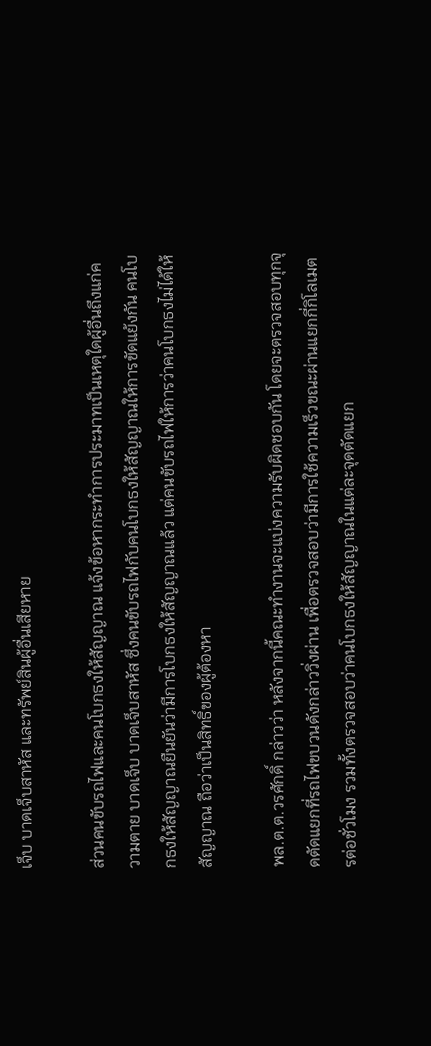เจ็บ บาดเจ็บสาหัส และทรัพย์สินผู้อื่นเสียหาย

ส่วนคนขับรถไฟและคนโบกธงให้สัญญาณ แจ้งข้อหากระทำการประมาทเป็นเหตุใดผู้อื่นถึงแก่ความตาย บาดเจ็บ บาดเจ็บสาหัส ซึ่งคนขับรถไฟกับคนโบกธงให้สัญญาณให้การขัดแย้งกัน คนโบกธงให้สัญญาณยืนยันว่ามีการโบกธงให้สัญญาณแล้ว แต่คนขับรถไฟให้การว่าคนโบกธงไม่ได้ให้สัญญาณ ถือว่าเป็นสิทธิ์ของผู้ต้องหา

พล.ต.ต.วรศักดิ์ กล่าวว่า หลังจากนี้คณะทำงานจะแบ่งความรับผิดชอบกัน โดยจะตรวจสอบทุกจุดตัดแยกที่รถไฟขบวนดังกล่าววิ่งผ่าน เพื่อตรวจสอบว่ามีการใช้ความเร็วขณะผ่านแยกกี่กิโลเมตรต่อชั่วโมง รวมทั้งตรวจสอบว่าคนโบกธงให้สัญญาณในแต่ละจุดตัดแยก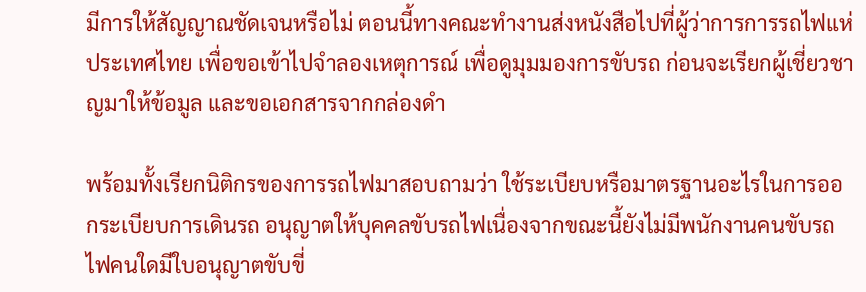มีการให้สัญญาณชัดเจนหรือไม่ ตอนนี้ทางคณะทำงานส่งหนังสือไปที่ผู้ว่าการการรถไฟแห่ประเทศไทย เพื่อขอเข้าไปจำลองเหตุการณ์ เพื่อดูมุมมองการขับรถ ก่อนจะเรียกผู้เชี่ยวชาญมาให้ข้อมูล และขอเอกสารจากกล่องดำ

พร้อมทั้งเรียกนิติกรของการรถไฟมาสอบถามว่า ใช้ระเบียบหรือมาตรฐานอะไรในการออกระเบียบการเดินรถ อนุญาตให้บุคคลขับรถไฟเนื่องจากขณะนี้ยังไม่มีพนักงานคนขับรถไฟคนใดมีใบอนุญาตขับขี่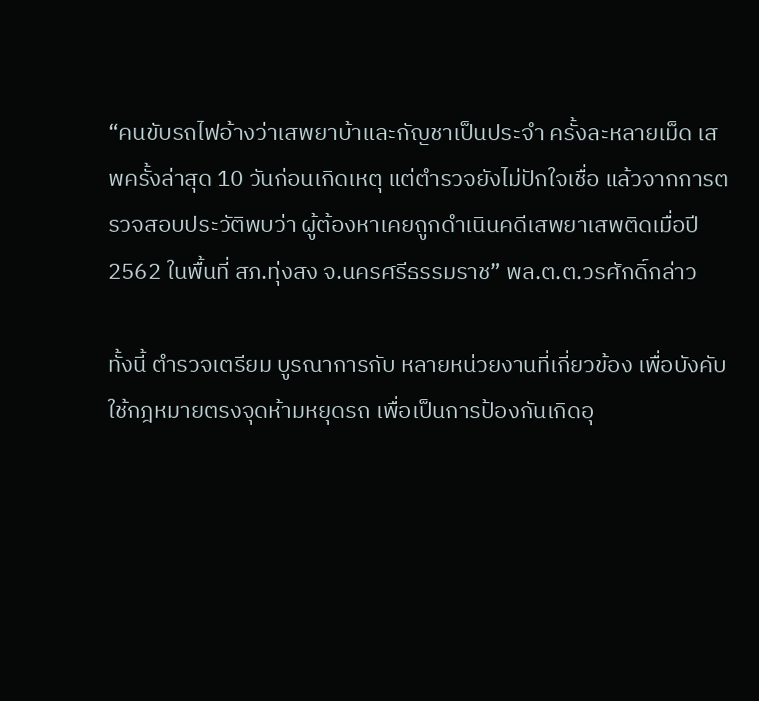“คนขับรถไฟอ้างว่าเสพยาบ้าและกัญชาเป็นประจำ ครั้งละหลายเม็ด เสพครั้งล่าสุด 10 วันก่อนเกิดเหตุ แต่ตำรวจยังไม่ปักใจเชื่อ แล้วจากการตรวจสอบประวัติพบว่า ผู้ต้องหาเคยถูกดำเนินคดีเสพยาเสพติดเมื่อปี 2562 ในพื้นที่ สภ.ทุ่งสง จ.นครศรีธรรมราช” พล.ต.ต.วรศักดิ์กล่าว

ทั้งนี้ ตำรวจเตรียม บูรณาการกับ หลายหน่วยงานที่เกี่ยวข้อง เพื่อบังคับใช้กฎหมายตรงจุดห้ามหยุดรถ เพื่อเป็นการป้องกันเกิดอุ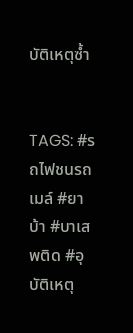บัติเหตุซ้ำ


TAGS: #รถไฟชนรถเมล์ #ยาบ้า #บาเสพติด #อุบัติเหตุ